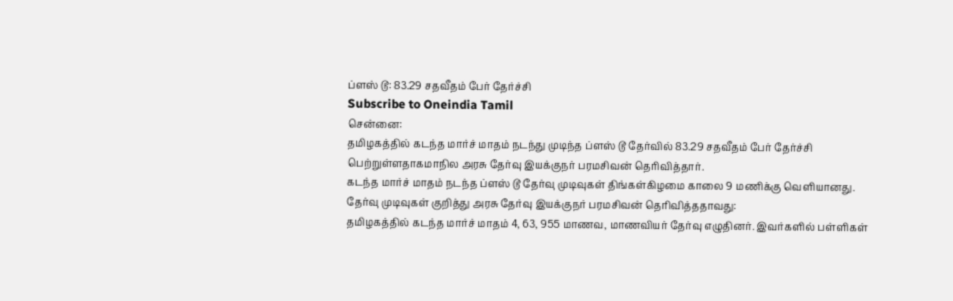ப்ளஸ் டூ: 83.29 சதவீதம் பேர் தேர்ச்சி
Subscribe to Oneindia Tamil
சென்னை:
தமிழகத்தில் கடந்த மார்ச் மாதம் நடந்து முடிந்த ப்ளஸ் டூ தேர்வில் 83.29 சதவீதம் பேர் தேர்ச்சி பெற்றுள்ளதாகமாநில அரசு தேர்வு இயக்குநர் பரமசிவன் தெரிவித்தார்.
கடந்த மார்ச் மாதம் நடந்த ப்ளஸ் டூ தேர்வு முடிவுகள் திங்கள்கிழமை காலை 9 மணிக்கு வெளியானது.
தேர்வு முடிவுகள் குறித்து அரசு தேர்வு இயக்குநர் பரமசிவன் தெரிவித்ததாவது:
தமிழகத்தில் கடந்த மார்ச் மாதம் 4, 63, 955 மாணவ, மாணவியர் தேர்வு எழுதினர். இவர்களில் பள்ளிகள்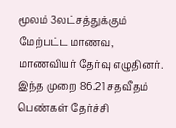மூலம் 3லட்சத்துக்கும் மேற்பட்ட மாணவ, மாணவியர் தேர்வு எழுதினர்.
இந்த முறை 86.21 சதவீதம் பெண்கள் தேர்ச்சி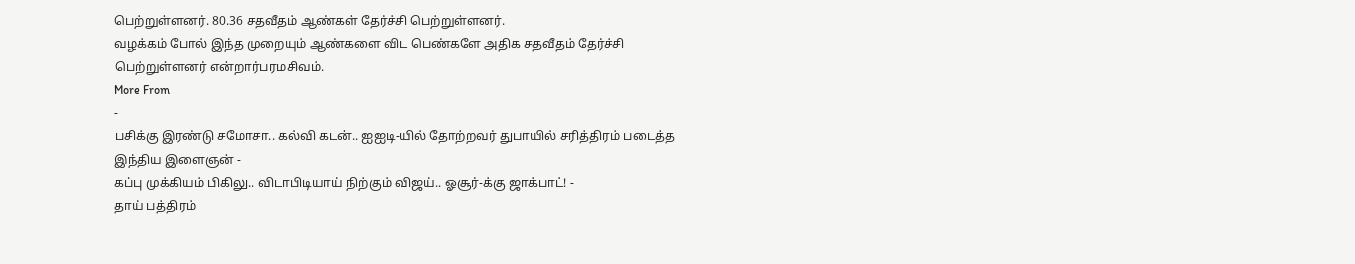பெற்றுள்ளனர். 80.36 சதவீதம் ஆண்கள் தேர்ச்சி பெற்றுள்ளனர்.
வழக்கம் போல் இந்த முறையும் ஆண்களை விட பெண்களே அதிக சதவீதம் தேர்ச்சி பெற்றுள்ளனர் என்றார்பரமசிவம்.
More From
-
பசிக்கு இரண்டு சமோசா.. கல்வி கடன்.. ஐஐடி-யில் தோற்றவர் துபாயில் சரித்திரம் படைத்த இந்திய இளைஞன் -
கப்பு முக்கியம் பிகிலு.. விடாபிடியாய் நிற்கும் விஜய்.. ஓசூர்-க்கு ஜாக்பாட்! -
தாய் பத்திரம்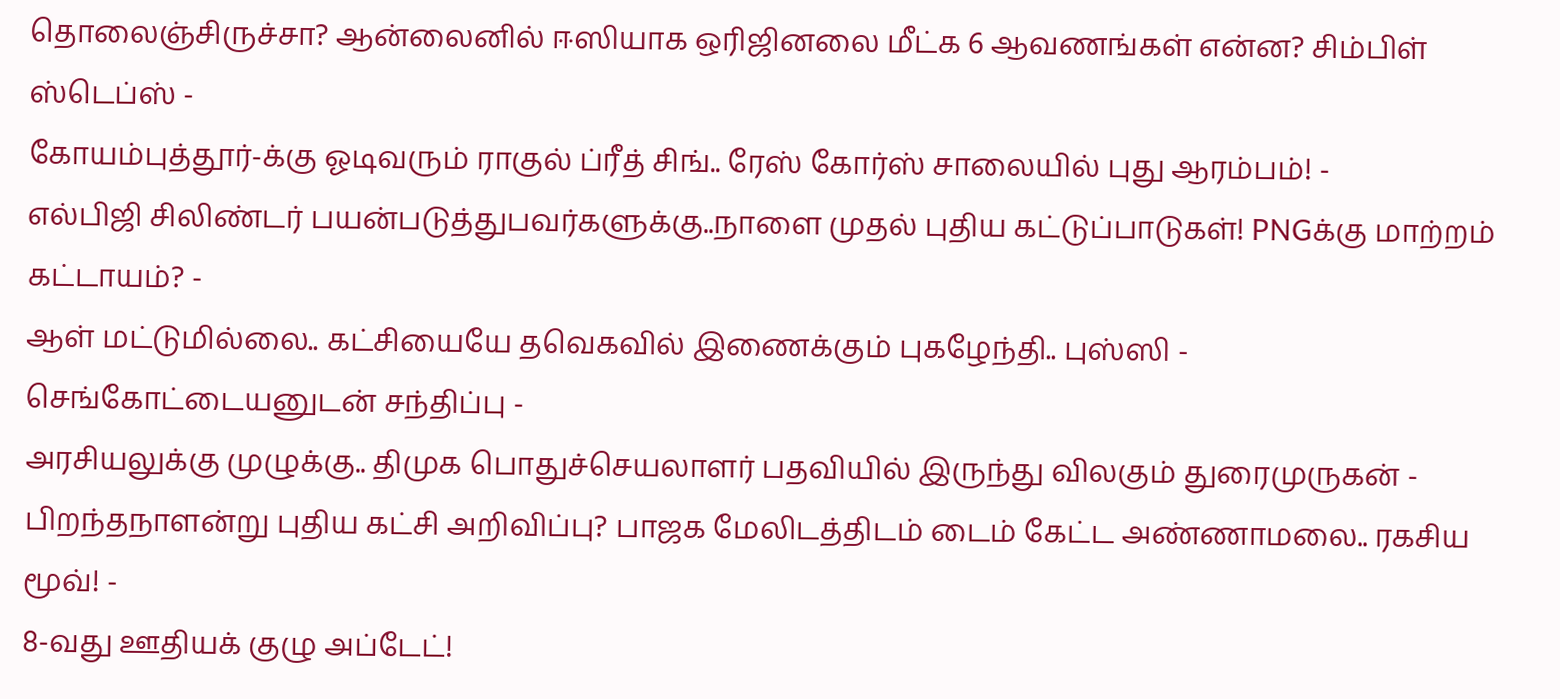தொலைஞ்சிருச்சா? ஆன்லைனில் ஈஸியாக ஒரிஜினலை மீட்க 6 ஆவணங்கள் என்ன? சிம்பிள் ஸ்டெப்ஸ் -
கோயம்புத்தூர்-க்கு ஓடிவரும் ராகுல் ப்ரீத் சிங்.. ரேஸ் கோர்ஸ் சாலையில் புது ஆரம்பம்! -
எல்பிஜி சிலிண்டர் பயன்படுத்துபவர்களுக்கு..நாளை முதல் புதிய கட்டுப்பாடுகள்! PNGக்கு மாற்றம் கட்டாயம்? -
ஆள் மட்டுமில்லை.. கட்சியையே தவெகவில் இணைக்கும் புகழேந்தி.. புஸ்ஸி - செங்கோட்டையனுடன் சந்திப்பு -
அரசியலுக்கு முழுக்கு.. திமுக பொதுச்செயலாளர் பதவியில் இருந்து விலகும் துரைமுருகன் -
பிறந்தநாளன்று புதிய கட்சி அறிவிப்பு? பாஜக மேலிடத்திடம் டைம் கேட்ட அண்ணாமலை.. ரகசிய மூவ்! -
8-வது ஊதியக் குழு அப்டேட்!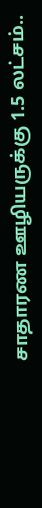சாதாரண ஊழியருக்கு 1.5 லட்சம்..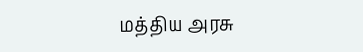மத்திய அரசு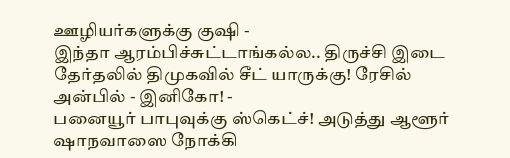ஊழியர்களுக்கு குஷி -
இந்தா ஆரம்பிச்சுட்டாங்கல்ல.. திருச்சி இடை தேர்தலில் திமுகவில் சீட் யாருக்கு! ரேசில் அன்பில் - இனிகோ! -
பனையூர் பாபுவுக்கு ஸ்கெட்ச்! அடுத்து ஆளூர் ஷாநவாஸை நோக்கி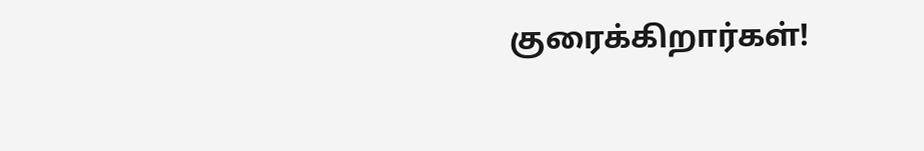குரைக்கிறார்கள்!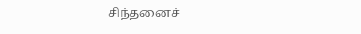சிந்தனைச்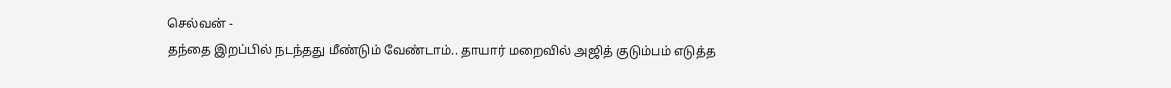செல்வன் -
தந்தை இறப்பில் நடந்தது மீண்டும் வேண்டாம்.. தாயார் மறைவில் அஜித் குடும்பம் எடுத்த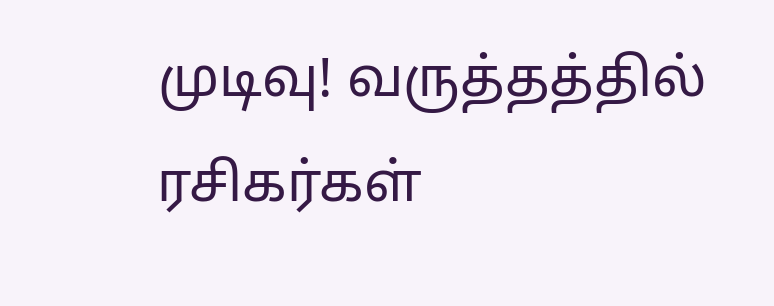முடிவு! வருத்தத்தில் ரசிகர்கள்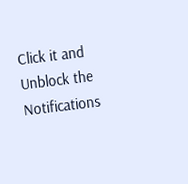Click it and Unblock the Notifications